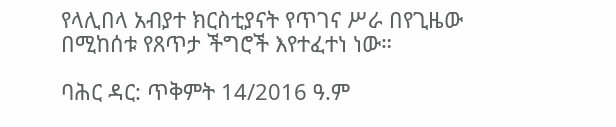የላሊበላ አብያተ ክርስቲያናት የጥገና ሥራ በየጊዜው በሚከሰቱ የጸጥታ ችግሮች እየተፈተነ ነው።

ባሕር ዳር: ጥቅምት 14/2016 ዓ.ም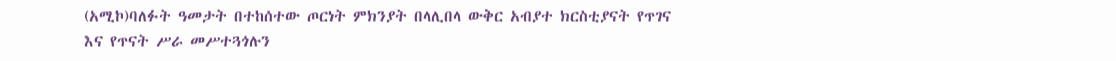(አሚኮ)ባለፉት ዓመታት በተከሰተው ጦርነት ምክንያት በላሊበላ ውቅር አብያተ ክርስቲያናት የጥገና እና የጥናት ሥራ መሥተጓጎሉን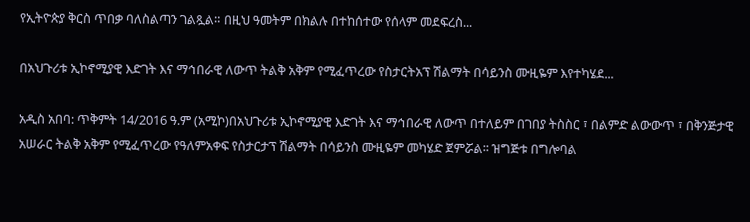የኢትዮጵያ ቅርስ ጥበቃ ባለስልጣን ገልጿል። በዚህ ዓመትም በክልሉ በተከሰተው የሰላም መደፍረስ...

በአህጉሪቱ ኢኮኖሚያዊ እድገት እና ማኅበራዊ ለውጥ ትልቅ አቅም የሚፈጥረው የስታርትአፕ ሽልማት በሳይንስ ሙዚዬም እየተካሄደ...

አዲስ አበባ: ጥቅምት 14/2016 ዓ.ም (አሚኮ)በአህጉሪቱ ኢኮኖሚያዊ እድገት እና ማኅበራዊ ለውጥ በተለይም በገበያ ትስስር ፣ በልምድ ልውውጥ ፣ በቅንጅታዊ አሠራር ትልቅ አቅም የሚፈጥረው የዓለምአቀፍ የስታርታፕ ሽልማት በሳይንስ ሙዚዬም መካሄድ ጀምሯል፡፡ ዝግጅቱ በግሎባል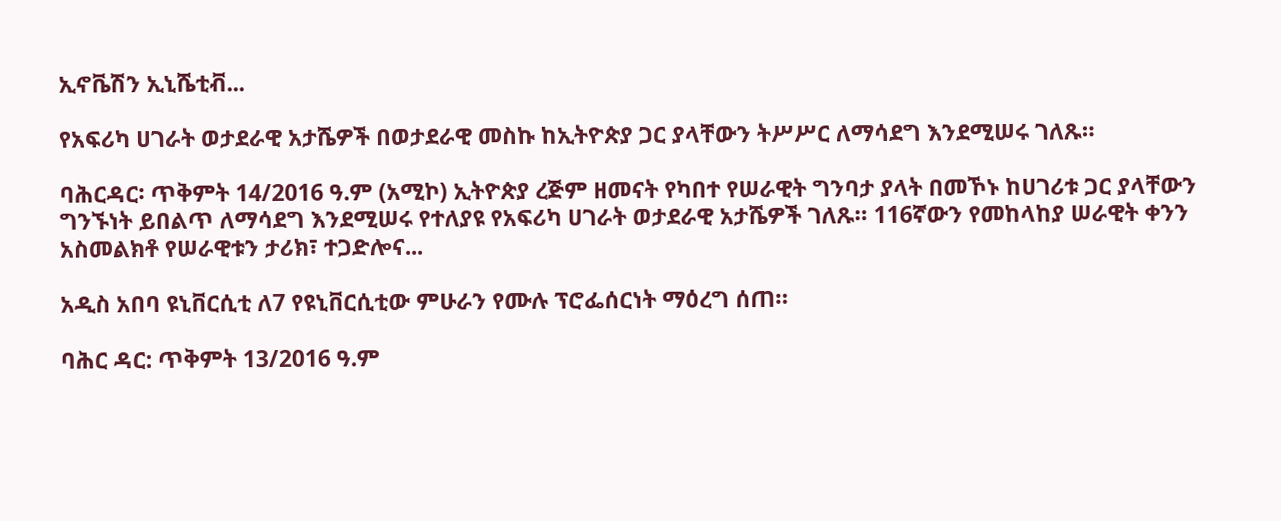ኢኖቬሽን ኢኒሼቲቭ...

የአፍሪካ ሀገራት ወታደራዊ አታሼዎች በወታደራዊ መስኩ ከኢትዮጵያ ጋር ያላቸውን ትሥሥር ለማሳደግ እንደሚሠሩ ገለጹ።

ባሕርዳር፡ ጥቅምት 14/2016 ዓ.ም (አሚኮ) ኢትዮጵያ ረጅም ዘመናት የካበተ የሠራዊት ግንባታ ያላት በመኾኑ ከሀገሪቱ ጋር ያላቸውን ግንኙነት ይበልጥ ለማሳደግ እንደሚሠሩ የተለያዩ የአፍሪካ ሀገራት ወታደራዊ አታሼዎች ገለጹ። 116ኛውን የመከላከያ ሠራዊት ቀንን አስመልክቶ የሠራዊቱን ታሪክ፣ ተጋድሎና...

አዲስ አበባ ዩኒቨርሲቲ ለ7 የዩኒቨርሲቲው ምሁራን የሙሉ ፕሮፌሰርነት ማዕረግ ሰጠ።

ባሕር ዳር: ጥቅምት 13/2016 ዓ.ም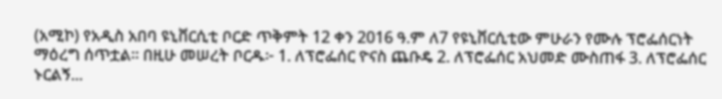(አሚኮ) የአዲስ አበባ ዩኒቨርሲቲ ቦርድ ጥቅምት 12 ቀን 2016 ዓ.ም ለ7 የዩኒቨርሲቲው ምሁራን የሙሉ ፕሮፌሰርነት ማዕረግ ሰጥቷል፡፡ በዚሁ መሠረት ቦርዱ፦ 1. ለፕሮፌሰር ዮናስ ጨቡዴ 2. ለፕሮፌሰር አህመድ ሙስጠፋ 3. ለፕሮፌሰር ኑርልኝ...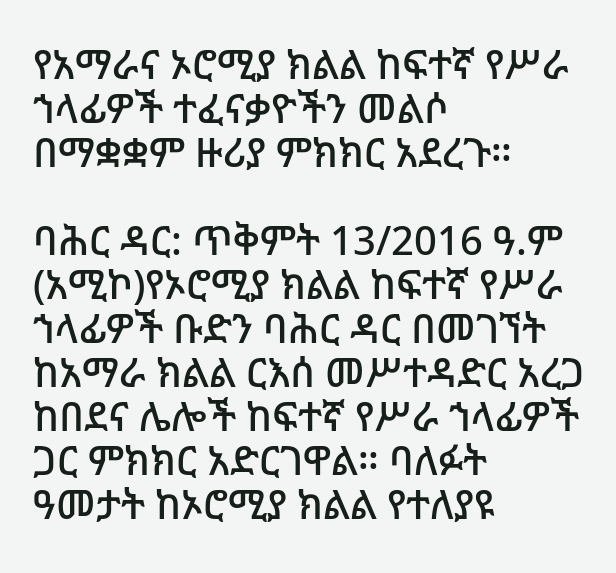የአማራና ኦሮሚያ ክልል ከፍተኛ የሥራ ኀላፊዎች ተፈናቃዮችን መልሶ በማቋቋም ዙሪያ ምክክር አደረጉ።

ባሕር ዳር: ጥቅምት 13/2016 ዓ.ም (አሚኮ)የኦሮሚያ ክልል ከፍተኛ የሥራ ኀላፊዎች ቡድን ባሕር ዳር በመገኘት ከአማራ ክልል ርእሰ መሥተዳድር አረጋ ከበደና ሌሎች ከፍተኛ የሥራ ኀላፊዎች ጋር ምክክር አድርገዋል። ባለፉት ዓመታት ከኦሮሚያ ክልል የተለያዩ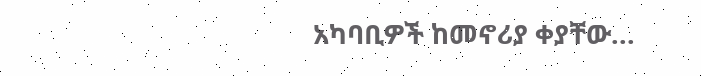አካባቢዎች ከመኖሪያ ቀያቸው...